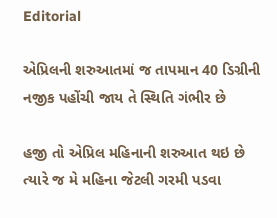Editorial

એપ્રિલની શરુઆતમાં જ તાપમાન 40 ડિગ્રીની નજીક પહોંચી જાય તે સ્થિતિ ગંભીર છે

હજી તો એપ્રિલ મહિનાની શરુઆત થઇ છે ત્યારે જ મે મહિના જેટલી ગરમી પડવા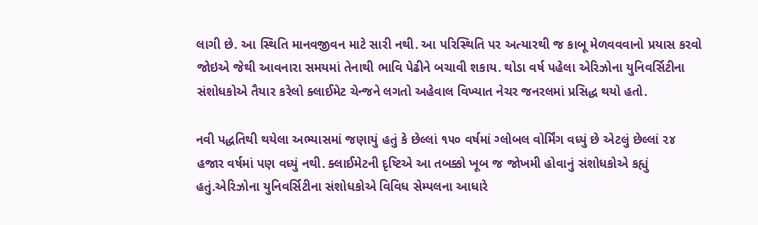લાગી છે. આ સ્થિતિ માનવજીવન માટે સારી નથી. આ પરિસ્થિતિ પર અત્યારથી જ કાબૂ મેળવવવાનો પ્રયાસ કરવો જોઇએ જેથી આવનારા સમયમાં તેનાથી ભાવિ પેઢીને બચાવી શકાય. થોડા વર્ષ પહેલા એરિઝોના યુનિવર્સિટીના સંશોધકોએ તૈયાર કરેલો ક્લાઈમેટ ચેન્જને લગતો અહેવાલ વિખ્યાત નેચર જનરલમાં પ્રસિદ્ધ થયો હતો.

નવી પદ્ધતિથી થયેલા અભ્યાસમાં જણાયું હતું કે છેલ્લાં ૧૫૦ વર્ષમાં ગ્લોબલ વોર્મિંગ વધ્યું છે એટલું છેલ્લાં ૨૪ હજાર વર્ષમાં પણ વધ્યું નથી. ક્લાઈમેટની દૃષ્ટિએ આ તબક્કો ખૂબ જ જોખમી હોવાનું સંશોધકોએ કહ્યું હતું.એરિઝોના યુનિવર્સિટીના સંશોધકોએ વિવિધ સેમ્પલના આધારે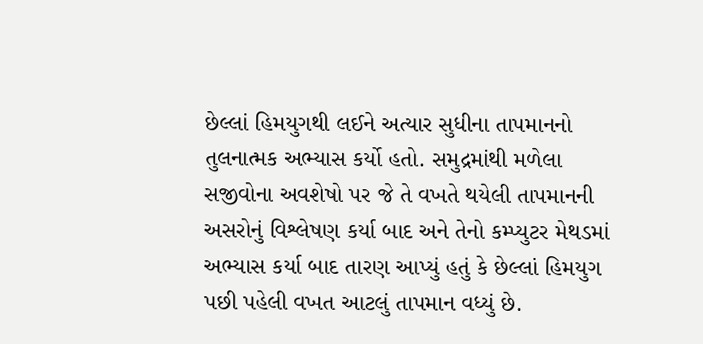છેલ્લાં હિમયુગથી લઈને અત્યાર સુધીના તાપમાનનો તુલનાત્મક અભ્યાસ કર્યો હતો. સમુદ્રમાંથી મળેલા સજીવોના અવશેષો પર જે તે વખતે થયેલી તાપમાનની અસરોનું વિશ્લેષણ કર્યા બાદ અને તેનો કમ્પ્યુટર મેથડમાં અભ્યાસ કર્યા બાદ તારણ આપ્યું હતું કે છેલ્લાં હિમયુગ પછી પહેલી વખત આટલું તાપમાન વધ્યું છે.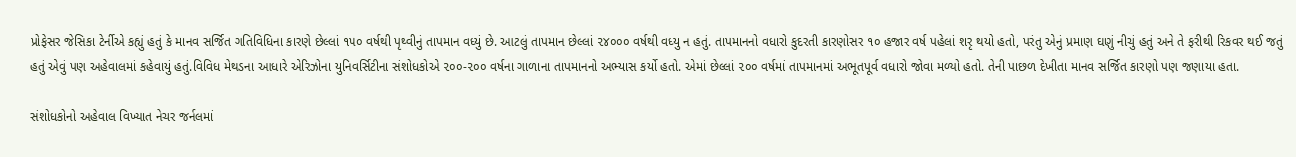પ્રોફેસર જેસિકા ટેર્નીએ કહ્યું હતું કે માનવ સર્જિત ગતિવિધિના કારણે છેલ્લાં ૧૫૦ વર્ષથી પૃથ્વીનું તાપમાન વધ્યું છે. આટલું તાપમાન છેલ્લાં ૨૪૦૦૦ વર્ષથી વધ્યુ ન હતું. તાપમાનનો વધારો કુદરતી કારણોસર ૧૦ હજાર વર્ષ પહેલાં શરૃ થયો હતો, પરંતુ એનું પ્રમાણ ઘણું નીચું હતું અને તે ફરીથી રિકવર થઈ જતું હતું એવું પણ અહેવાલમાં કહેવાયું હતું.વિવિધ મેથડના આધારે એરિઝોના યુનિવર્સિટીના સંશોધકોએ ૨૦૦-૨૦૦ વર્ષના ગાળાના તાપમાનનો અભ્યાસ કર્યો હતો. એમાં છેલ્લાં ૨૦૦ વર્ષમાં તાપમાનમાં અભૂતપૂર્વ વધારો જોવા મળ્યો હતો. તેની પાછળ દેખીતા માનવ સર્જિત કારણો પણ જણાયા હતા.

સંશોધકોનો અહેવાલ વિખ્યાત નેચર જર્નલમાં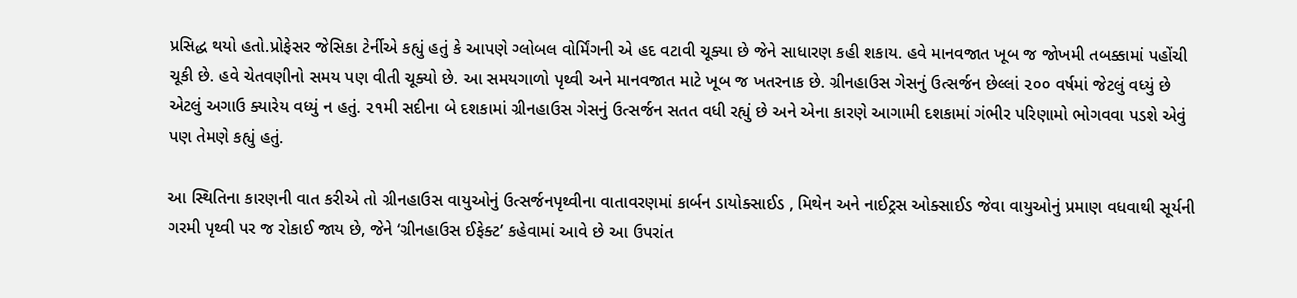પ્રસિદ્ધ થયો હતો.પ્રોફેસર જેસિકા ટેર્નીએ કહ્યું હતું કે આપણે ગ્લોબલ વોર્મિંગની એ હદ વટાવી ચૂક્યા છે જેને સાધારણ કહી શકાય. હવે માનવજાત ખૂબ જ જોખમી તબક્કામાં પહોંચી ચૂકી છે. હવે ચેતવણીનો સમય પણ વીતી ચૂક્યો છે. આ સમયગાળો પૃથ્વી અને માનવજાત માટે ખૂબ જ ખતરનાક છે. ગ્રીનહાઉસ ગેસનું ઉત્સર્જન છેલ્લાં ૨૦૦ વર્ષમાં જેટલું વધ્યું છે એટલું અગાઉ ક્યારેય વધ્યું ન હતું. ૨૧મી સદીના બે દશકામાં ગ્રીનહાઉસ ગેસનું ઉત્સર્જન સતત વધી રહ્યું છે અને એના કારણે આગામી દશકામાં ગંભીર પરિણામો ભોગવવા પડશે એવું પણ તેમણે કહ્યું હતું.

આ સ્થિતિના કારણની વાત કરીએ તો ગ્રીનહાઉસ વાયુઓનું ઉત્સર્જનપૃથ્વીના વાતાવરણમાં કાર્બન ડાયોક્સાઈડ , મિથેન અને નાઈટ્રસ ઓક્સાઈડ જેવા વાયુઓનું પ્રમાણ વધવાથી સૂર્યની ગરમી પૃથ્વી પર જ રોકાઈ જાય છે, જેને ‘ગ્રીનહાઉસ ઈફેક્ટ’ કહેવામાં આવે છે આ ઉપરાંત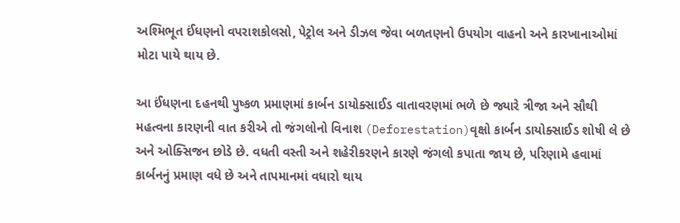અશ્મિભૂત ઈંધણનો વપરાશકોલસો, પેટ્રોલ અને ડીઝલ જેવા બળતણનો ઉપયોગ વાહનો અને કારખાનાઓમાં મોટા પાયે થાય છે.

આ ઈંધણના દહનથી પુષ્કળ પ્રમાણમાં કાર્બન ડાયોક્સાઈડ વાતાવરણમાં ભળે છે જ્યારે ત્રીજા અને સૌથી મહત્વના કારણની વાત કરીએ તો જંગલોનો વિનાશ (Deforestation)વૃક્ષો કાર્બન ડાયોક્સાઈડ શોષી લે છે અને ઓક્સિજન છોડે છે. વધતી વસ્તી અને શહેરીકરણને કારણે જંગલો કપાતા જાય છે, પરિણામે હવામાં કાર્બનનું પ્રમાણ વધે છે અને તાપમાનમાં વધારો થાય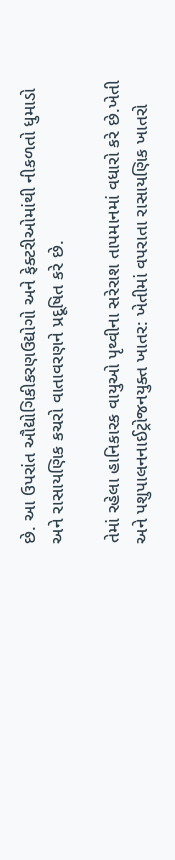છે. આ ઉપરાંત ઔદ્યોગિકીકરણઉદ્યોગો અને ફેક્ટરીઓમાંથી નીકળતો ધુમાડો અને રાસાયણિક કચરો વાતાવરણને પ્રદૂષિત કરે છે.

તેમાં રહેલા હાનિકારક વાયુઓ પૃથ્વીના સરેરાશ તાપમાનમાં વધારો કરે છે.ખેતી અને પશુપાલનનાઈટ્રોજનયુક્ત ખાતર: ખેતીમાં વપરાતા રાસાયણિક ખાતરો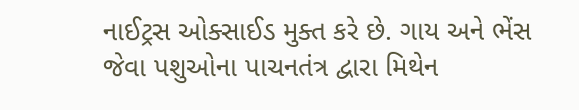નાઈટ્રસ ઓક્સાઈડ મુક્ત કરે છે. ગાય અને ભેંસ જેવા પશુઓના પાચનતંત્ર દ્વારા મિથેન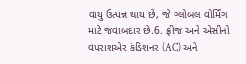વાયુ ઉત્પન્ન થાય છે, જે ગ્લોબલ વોર્મિંગ માટે જવાબદાર છે.6. ફ્રીજ અને એસીનો વપરાશએર કંડિશનર (AC) અને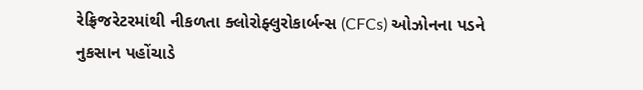રેફ્રિજરેટરમાંથી નીકળતા ક્લોરોફ્લુરોકાર્બન્સ (CFCs) ઓઝોનના પડને નુકસાન પહોંચાડે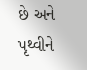છે અને પૃથ્વીને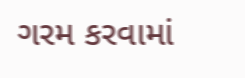ગરમ કરવામાં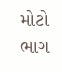મોટો ભાગ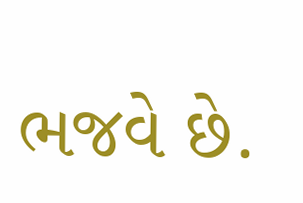ભજવે છે.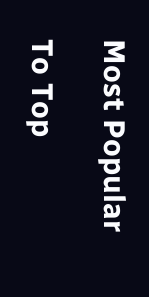Most Popular

To Top